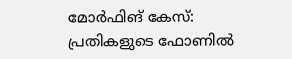മോർഫിങ് കേസ്: പ്രതികളുടെ ഫോണിൽ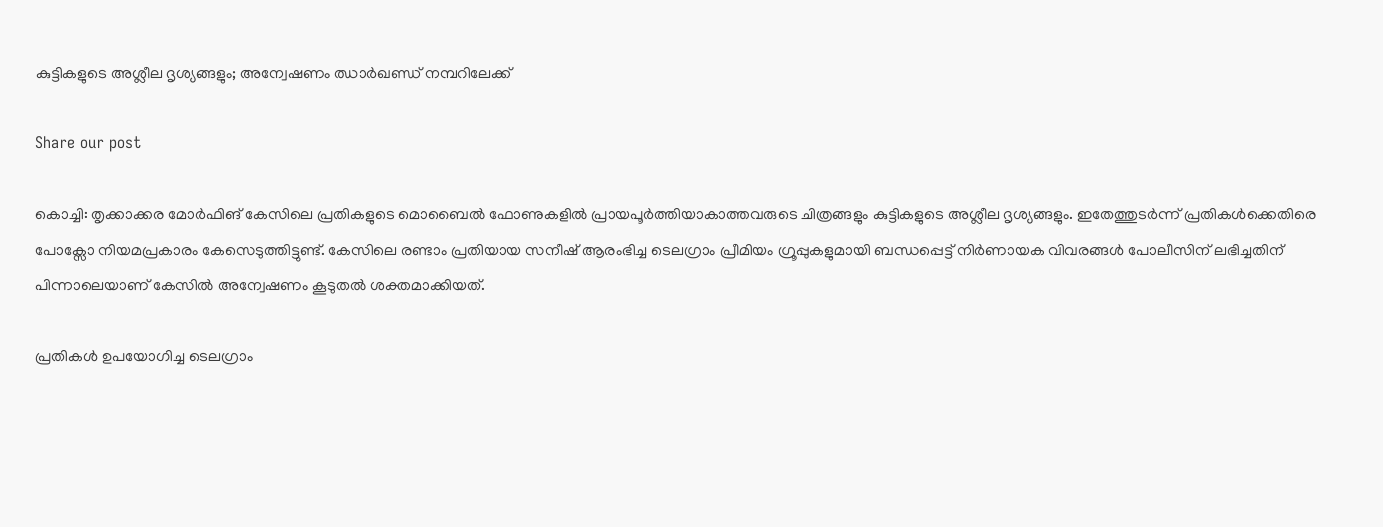കുട്ടികളുടെ അശ്ലീല ദൃശ്യങ്ങളും; അന്വേഷണം ഝാർഖണ്ഡ് നമ്പറിലേക്ക്

Share our post

കൊച്ചി: തൃക്കാക്കര മോർഫിങ് കേസിലെ പ്രതികളുടെ മൊബൈൽ ഫോണുകളിൽ പ്രായപൂർത്തിയാകാത്തവരുടെ ചിത്രങ്ങളും കുട്ടികളുടെ അശ്ലീല ദൃശ്യങ്ങളും. ഇതേത്തുടർന്ന് പ്രതികൾക്കെതിരെ പോക്സോ നിയമപ്രകാരം കേസെടുത്തിട്ടുണ്ട്. കേസിലെ രണ്ടാം പ്രതിയായ സനീഷ് ആരംഭിച്ച ടെലഗ്രാം പ്രീമിയം ഗ്രൂപ്പുകളുമായി ബന്ധപ്പെട്ട് നിർണായക വിവരങ്ങൾ പോലീസിന് ലഭിച്ചതിന് പിന്നാലെയാണ് കേസിൽ അന്വേഷണം കൂടുതൽ ശക്തമാക്കിയത്.

പ്രതികൾ ഉപയോഗിച്ച ടെലഗ്രാം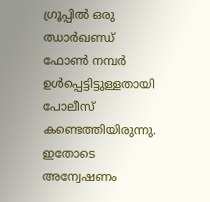ഗ്രൂപ്പിൽ ഒരു ഝാർഖണ്ഡ് ഫോൺ നമ്പർ ഉൾപ്പെട്ടിട്ടുള്ളതായി പോലീസ് കണ്ടെത്തിയിരുന്നു. ഇതോടെ അന്വേഷണം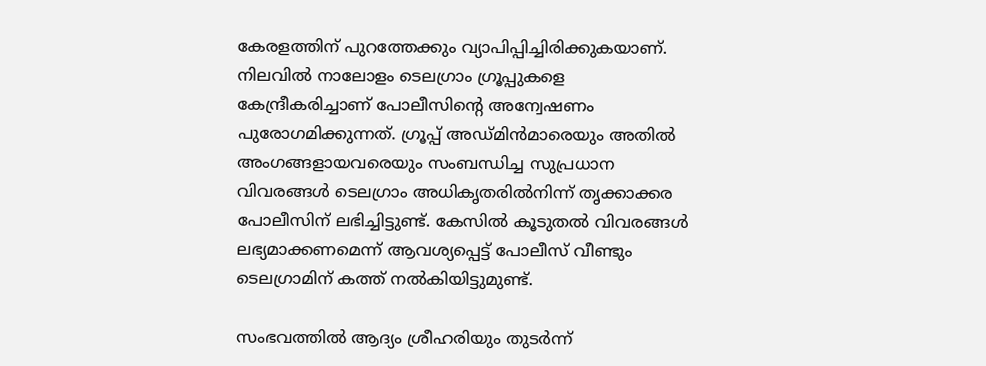കേരളത്തിന് പുറത്തേക്കും വ്യാപിപ്പിച്ചിരിക്കുകയാണ്. നിലവിൽ നാലോളം ടെലഗ്രാം ഗ്രൂപ്പുകളെ കേന്ദ്രീകരിച്ചാണ് പോലീസിന്റെ അന്വേഷണം പുരോഗമിക്കുന്നത്. ഗ്രൂപ്പ് അഡ്മിൻമാരെയും അതിൽ അംഗങ്ങളായവരെയും സംബന്ധിച്ച സുപ്രധാന വിവരങ്ങൾ ടെലഗ്രാം അധികൃതരിൽനിന്ന് തൃക്കാക്കര പോലീസിന് ലഭിച്ചിട്ടുണ്ട്. കേസിൽ കൂടുതൽ വിവരങ്ങൾ ലഭ്യമാക്കണമെന്ന് ആവശ്യപ്പെട്ട് പോലീസ് വീണ്ടും ടെലഗ്രാമിന് കത്ത് നൽകിയിട്ടുമുണ്ട്.

സംഭവത്തിൽ ആദ്യം ശ്രീഹരിയും തുടർന്ന്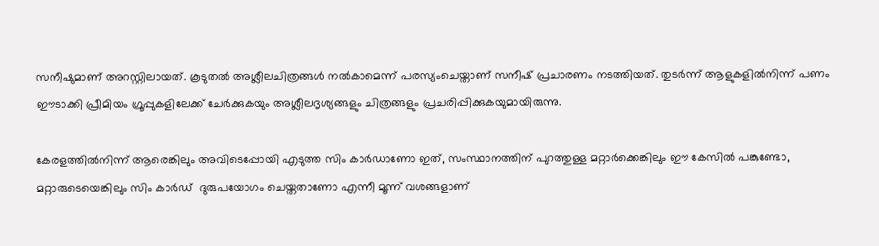സനീഷുമാണ് അറസ്റ്റിലായത്. കൂടുതൽ അശ്ലീലചിത്രങ്ങൾ നൽകാമെന്ന് പരസ്യംചെയ്താണ് സനീഷ് പ്രചാരണം നടത്തിയത്. തുടർന്ന് ആളുകളിൽനിന്ന് പണം ഈടാക്കി പ്രീമിയം ഗ്രൂപ്പുകളിലേക്ക് ചേർക്കുകയും അശ്ലീലദൃശ്യങ്ങളും ചിത്രങ്ങളും പ്രചരിപ്പിക്കുകയുമായിരുന്നു.

കേരളത്തിൽനിന്ന് ആരെങ്കിലും അവിടെപ്പോയി എടുത്ത സിം കാർഡാണോ ഇത്, സംസ്ഥാനത്തിന് പുറത്തുള്ള മറ്റാർക്കെങ്കിലും ഈ കേസിൽ പങ്കുണ്ടോ, മറ്റാരുടെയെങ്കിലും സിം കാർഡ്  ദുരുപയോഗം ചെയ്തതാണോ എന്നീ മൂന്ന് വശങ്ങളാണ്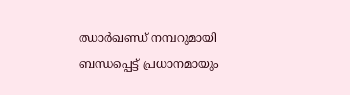ഝാർഖണ്ഡ് നമ്പറുമായി ബന്ധപ്പെട്ട് പ്രധാനമായും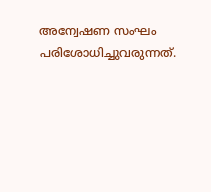അന്വേഷണ സംഘം പരിശോധിച്ചുവരുന്നത്.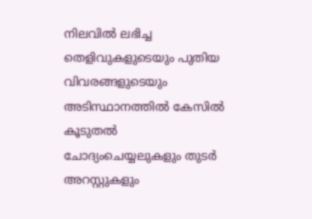നിലവിൽ ലഭിച്ച തെളിവുകളുടെയും പുതിയ വിവരങ്ങളുടെയും അടിസ്ഥാനത്തിൽ കേസിൽ കൂടുതൽ ചോദ്യംചെയ്യലുകളും തുടർ അറസ്റ്റുകളും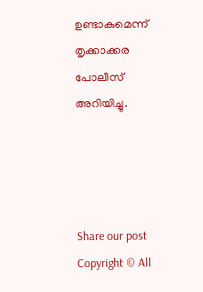ഉണ്ടാകുമെന്ന് തൃക്കാക്കര പോലീസ് അറിയിച്ചു.




Share our post
Copyright © All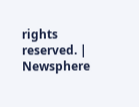rights reserved. | Newsphere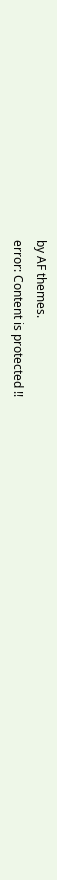by AF themes.
error: Content is protected !!